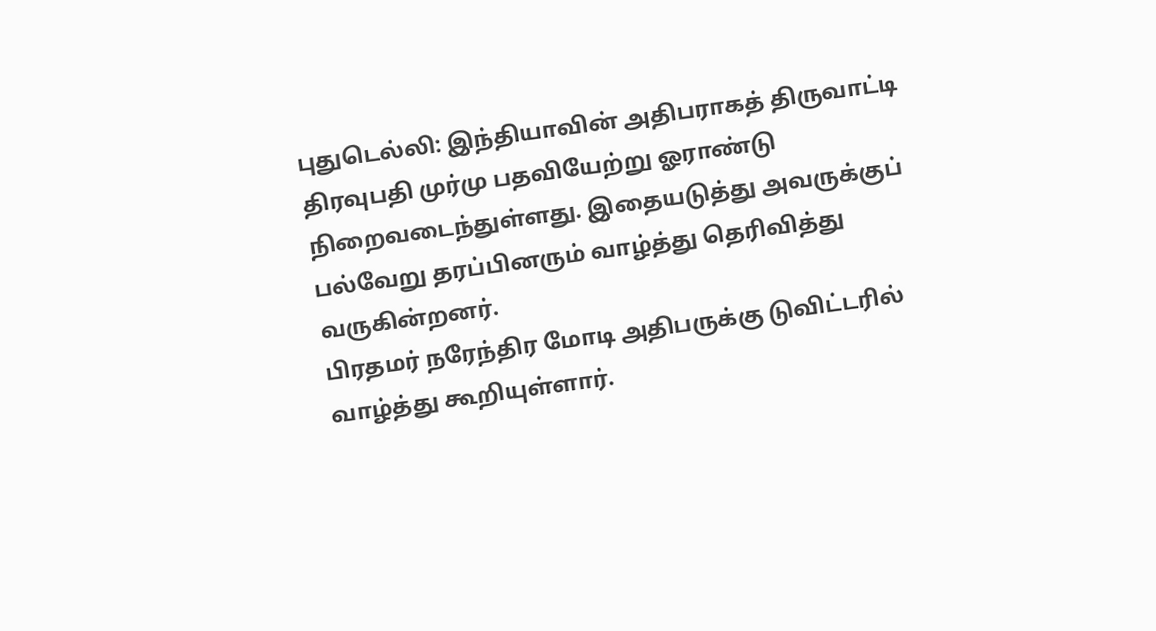புதுடெல்லி: இந்தியாவின் அதிபராகத் திருவாட்டி திரவுபதி முர்மு பதவியேற்று ஓராண்டு நிறைவடைந்துள்ளது. இதையடுத்து அவருக்குப் பல்வேறு தரப்பினரும் வாழ்த்து தெரிவித்து வருகின்றனர்.
பிரதமர் நரேந்திர மோடி அதிபருக்கு டுவிட்டரில் வாழ்த்து கூறியுள்ளார்.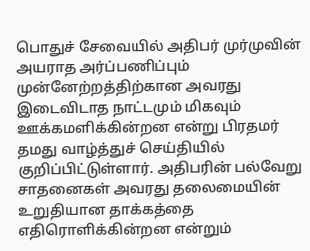பொதுச் சேவையில் அதிபர் முர்முவின் அயராத அர்ப்பணிப்பும் முன்னேற்றத்திற்கான அவரது இடைவிடாத நாட்டமும் மிகவும் ஊக்கமளிக்கின்றன என்று பிரதமர் தமது வாழ்த்துச் செய்தியில் குறிப்பிட்டுள்ளார். அதிபரின் பல்வேறு சாதனைகள் அவரது தலைமையின் உறுதியான தாக்கத்தை எதிரொளிக்கின்றன என்றும்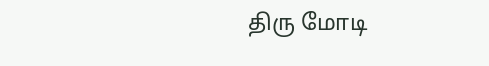திரு மோடி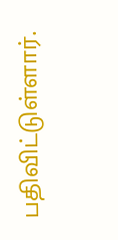பதிவிட்டுள்ளார்.